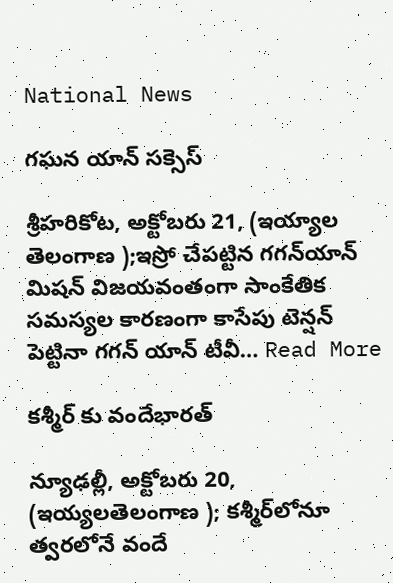National News

గఘన యాన్‌ సక్సెస్‌

శ్రీహరికోట, అక్టోబరు 21, (ఇయ్యాల తెలంగాణ );ఇస్రో చేపట్టిన గగన్‌యాన్‌ మిషన్‌ విజయవంతంగా సాంకేతిక సమస్యల కారణంగా కాసేపు టెన్షన్‌ పెట్టినా గగన్‌ యాన్‌ టీవీ… Read More

కశ్మీర్‌ కు వందేభారత్‌

న్యూఢల్లీ, అక్టోబరు 20, (ఇయ్యలతెలంగాణ ); కశ్మీర్‌లోనూ త్వరలోనే వందే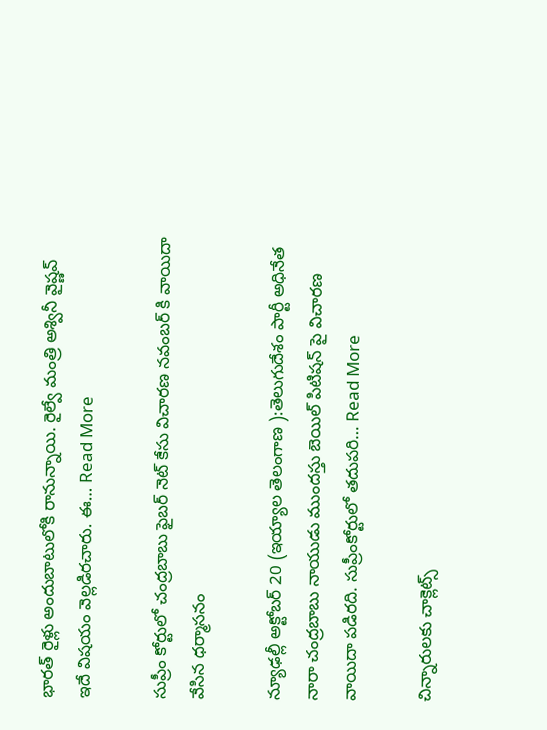భారత్‌ రైళ్లు అందుబాటులోకి రానున్నాయి. రైల్వే మంత్రి అశ్వినీ వైష్ణవ్‌ ఇదే విషయం వెల్లడిరచారు. ఈ… Read More

సుప్రీం కోర్టులో చంద్రబాబు ఫైబర్‌ నెట్‌ కేసు విచారణ నవంబర్‌ కి వాయిదా వేసిన ధర్మాసనం

న్యూఢల్లీ అక్టోబర్ 20 (ఇయ్యాల తెలంగాణ ):తెలుగుదేశం పార్టీ అధినేత నారా చంద్రబాబు నాయుడు ముందస్తు బెయిల్‌ పిటిషన్‌ పై విచారణ వాయిదా పడిరది. సుప్రీంకోర్టులో తదుపరి… Read More

చిన్నారులకు చాక్లెట్స్‌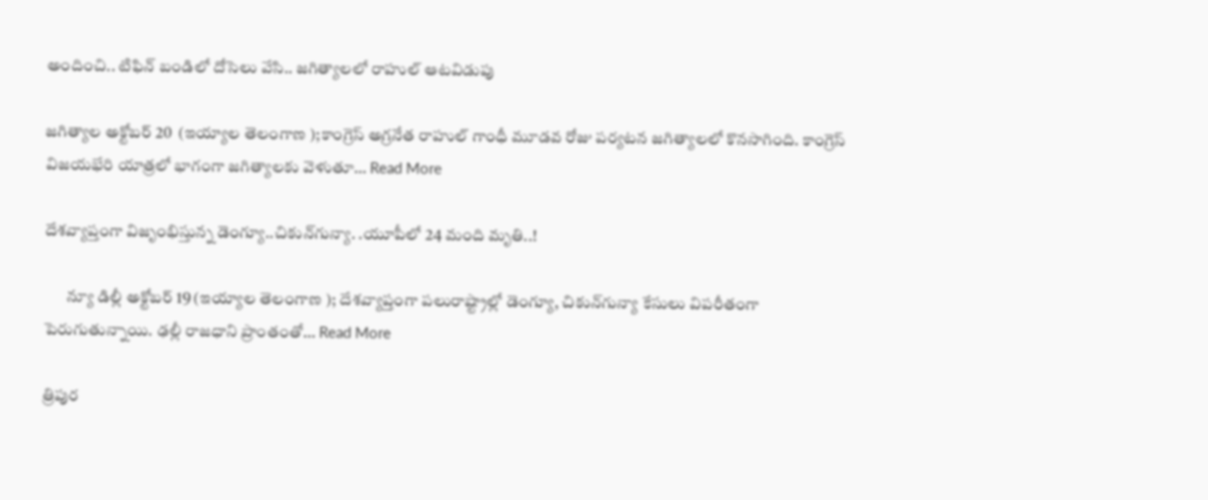అందించి.. టిఫిన్‌ బండిలో దోసెలు వేసి.. జగిత్యాలలో రాహుల్‌ ఆటవిడుపు

జగిత్యాల అక్టోబర్ 20  (ఇయ్యాల తెలంగాణ );కాంగ్రెస్‌ అగ్రనేత రాహుల్‌ గాంధీ మూడవ రోజు పర్యటన జగిత్యాలలో కొనసాగింది. కాంగ్రెస్‌ విజయభేరి యాత్రలో భాగంగా జగిత్యాలకు వెళుతూ… Read More

దేశవ్యాప్తంగా విజృంభిస్తున్న డెంగ్యూ..చికున్‌గున్యా. .యూపీలో 24 మంది మృతి..!

       న్యూ డిల్లీ అక్టోబర్‌ 19 (ఇయ్యాల తెలంగాణ ); దేశవ్యాప్తంగా పలురాష్ట్రాల్లో డెంగ్యూ, చికున్‌గున్యా కేసులు విపరీతంగా పెరుగుతున్నాయి. ఢల్లీ రాజధాని ప్రాంతంతో… Read More

త్రిపుర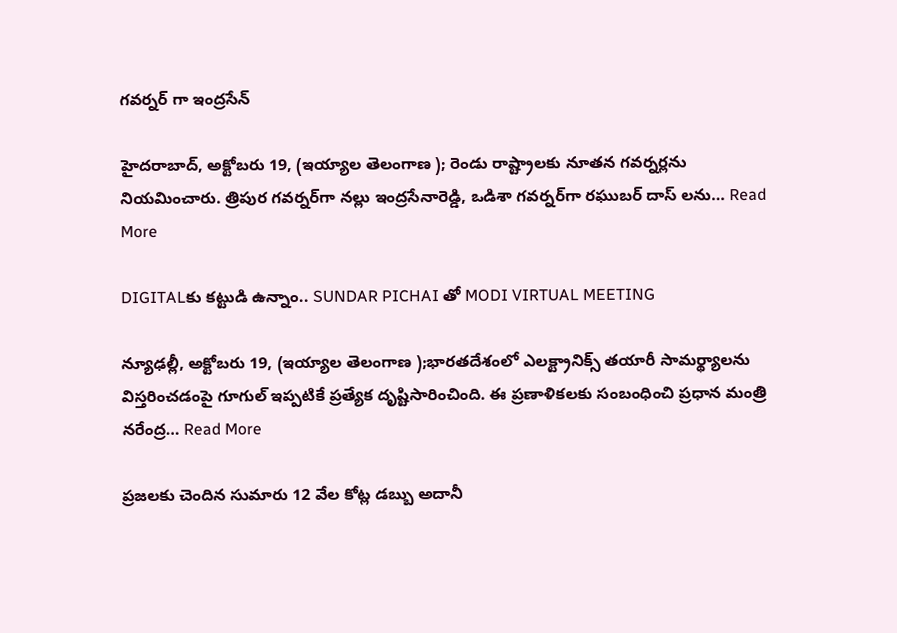గవర్నర్‌ గా ఇంద్రసేన్‌

హైదరాబాద్‌, అక్టోబరు 19, (ఇయ్యాల తెలంగాణ ); రెండు రాష్ట్రాలకు నూతన గవర్నర్లను నియమించారు. త్రిపుర గవర్నర్‌గా నల్లు ఇంద్రసేనారెడ్డి, ఒడిశా గవర్నర్‌గా రఘుబర్‌ దాస్‌ లను… Read More

DIGITALకు కట్టుడి ఉన్నాం.. SUNDAR PICHAI తో MODI VIRTUAL MEETING

న్యూఢల్లీ, అక్టోబరు 19, (ఇయ్యాల తెలంగాణ );భారతదేశంలో ఎలక్ట్రానిక్స్‌ తయారీ సామర్థ్యాలను విస్తరించడంపై గూగుల్‌ ఇప్పటికే ప్రత్యేక దృష్టిసారించింది. ఈ ప్రణాళికలకు సంబంధించి ప్రధాన మంత్రి నరేంద్ర… Read More

ప్రజలకు చెందిన సుమారు 12 వేల కోట్ల డబ్బు అదానీ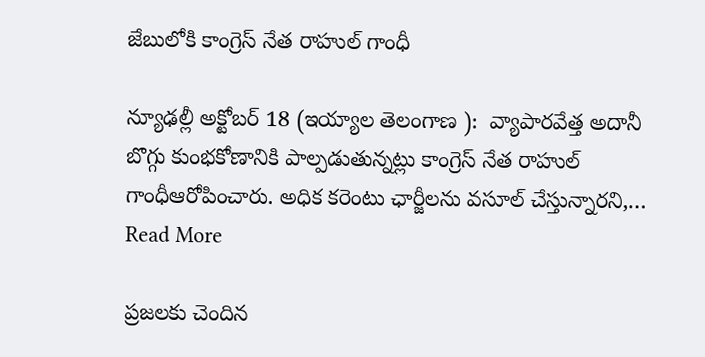జేబులోకి కాంగ్రెస్‌ నేత రాహుల్‌ గాంధీ

న్యూఢల్లీ అక్టోబర్ 18 (ఇయ్యాల తెలంగాణ ):  వ్యాపారవేత్త అదానీ బొగ్గు కుంభకోణానికి పాల్పడుతున్నట్లు కాంగ్రెస్‌ నేత రాహుల్‌ గాంధీఆరోపించారు. అధిక కరెంటు ఛార్జీలను వసూల్‌ చేస్తున్నారని,… Read More

ప్రజలకు చెందిన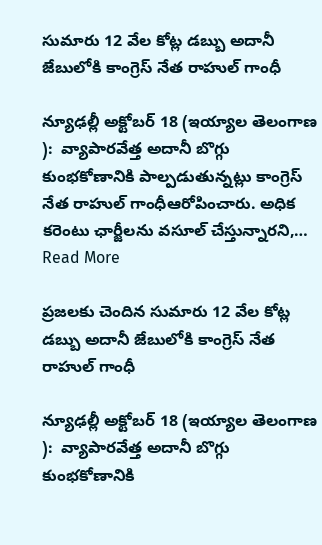సుమారు 12 వేల కోట్ల డబ్బు అదానీ జేబులోకి కాంగ్రెస్‌ నేత రాహుల్‌ గాంధీ

న్యూఢల్లీ అక్టోబర్ 18 (ఇయ్యాల తెలంగాణ ):  వ్యాపారవేత్త అదానీ బొగ్గు కుంభకోణానికి పాల్పడుతున్నట్లు కాంగ్రెస్‌ నేత రాహుల్‌ గాంధీఆరోపించారు. అధిక కరెంటు ఛార్జీలను వసూల్‌ చేస్తున్నారని,… Read More

ప్రజలకు చెందిన సుమారు 12 వేల కోట్ల డబ్బు అదానీ జేబులోకి కాంగ్రెస్‌ నేత రాహుల్‌ గాంధీ

న్యూఢల్లీ అక్టోబర్ 18 (ఇయ్యాల తెలంగాణ ):  వ్యాపారవేత్త అదానీ బొగ్గు కుంభకోణానికి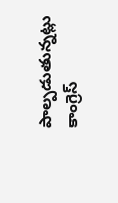పాల్పడుతున్నట్లు కాంగ్రెస్‌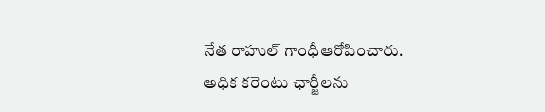నేత రాహుల్‌ గాంధీఆరోపించారు. అధిక కరెంటు ఛార్జీలను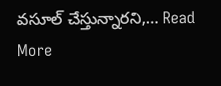వసూల్‌ చేస్తున్నారని,… Read More